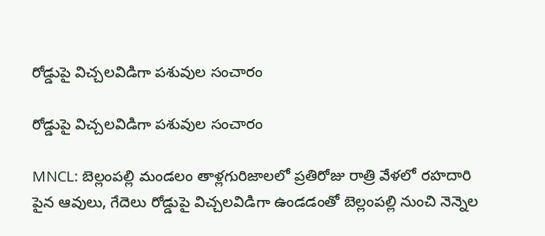రోడ్డుపై విచ్చలవిడిగా పశువుల సంచారం

రోడ్డుపై విచ్చలవిడిగా పశువుల సంచారం

MNCL: బెల్లంపల్లి మండలం తాళ్లగురిజాలలో ప్రతిరోజు రాత్రి వేళలో రహదారి పైన ఆవులు, గేదెలు రోడ్డుపై విచ్చలవిడిగా ఉండడంతో బెల్లంపల్లి నుంచి నెన్నెల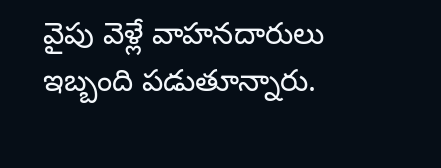వైపు వెళ్లే వాహనదారులు ఇబ్బంది పడుతూన్నారు.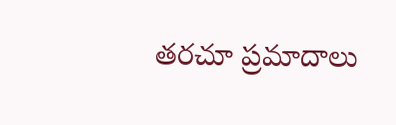తరచూ ప్రమాదాలు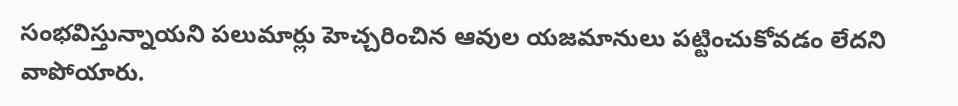సంభవిస్తున్నాయని పలుమార్లు హెచ్చరించిన ఆవుల యజమానులు పట్టించుకోవడం లేదని వాపోయారు.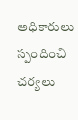అధికారులు స్పందించి చర్యలు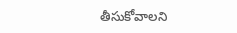తీసుకోవాలని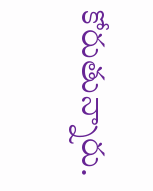కోరుతున్నారు.